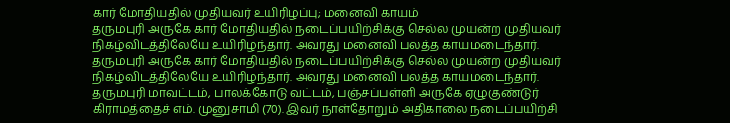கார் மோதியதில் முதியவர் உயிரிழப்பு; மனைவி காயம்
தருமபுரி அருகே கார் மோதியதில் நடைப்பயிற்சிக்கு செல்ல முயன்ற முதியவர் நிகழ்விடத்திலேயே உயிரிழந்தார். அவரது மனைவி பலத்த காயமடைந்தார்.
தருமபுரி அருகே கார் மோதியதில் நடைப்பயிற்சிக்கு செல்ல முயன்ற முதியவர் நிகழ்விடத்திலேயே உயிரிழந்தார். அவரது மனைவி பலத்த காயமடைந்தார்.
தருமபுரி மாவட்டம், பாலக்கோடு வட்டம், பஞ்சப்பள்ளி அருகே ஏழுகுண்டுர் கிராமத்தைச் எம். முனுசாமி (70). இவர் நாள்தோறும் அதிகாலை நடைப்பயிற்சி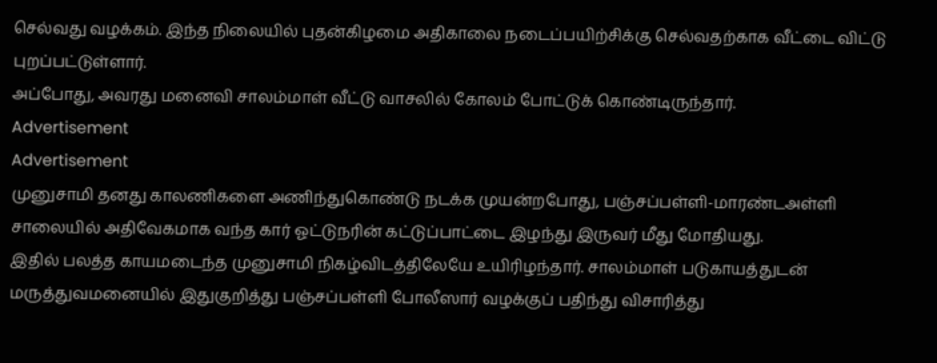செல்வது வழக்கம். இந்த நிலையில் புதன்கிழமை அதிகாலை நடைப்பயிற்சிக்கு செல்வதற்காக வீட்டை விட்டு புறப்பட்டுள்ளார்.
அப்போது, அவரது மனைவி சாலம்மாள் வீட்டு வாசலில் கோலம் போட்டுக் கொண்டிருந்தார்.
Advertisement
Advertisement
முனுசாமி தனது காலணிகளை அணிந்துகொண்டு நடக்க முயன்றபோது, பஞ்சப்பள்ளி-மாரண்டஅள்ளி சாலையில் அதிவேகமாக வந்த கார் ஓட்டுநரின் கட்டுப்பாட்டை இழந்து இருவர் மீது மோதியது.
இதில் பலத்த காயமடைந்த முனுசாமி நிகழ்விடத்திலேயே உயிரிழந்தார். சாலம்மாள் படுகாயத்துடன் மருத்துவமனையில் இதுகுறித்து பஞ்சப்பள்ளி போலீஸார் வழக்குப் பதிந்து விசாரித்து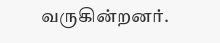வருகின்றனர்.